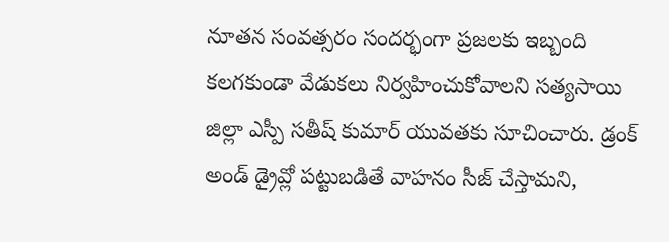నూతన సంవత్సరం సందర్భంగా ప్రజలకు ఇబ్బంది కలగకుండా వేడుకలు నిర్వహించుకోవాలని సత్యసాయి జిల్లా ఎస్పీ సతీష్ కుమార్ యువతకు సూచించారు. డ్రంక్ అండ్ డ్రైవ్లో పట్టుబడితే వాహనం సీజ్ చేస్తామని,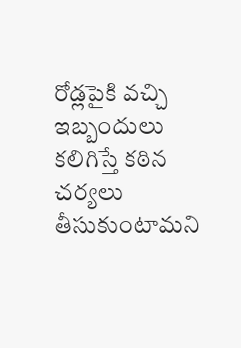రోడ్లపైకి వచ్చి ఇబ్బందులు కలిగిస్తే కఠిన చర్యలు తీసుకుంటామని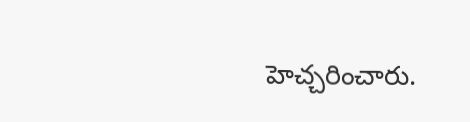హెచ్చరించారు.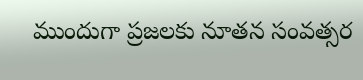ముందుగా ప్రజలకు నూతన సంవత్సర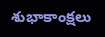శుభాకాంక్షలు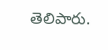తెలిపారు.